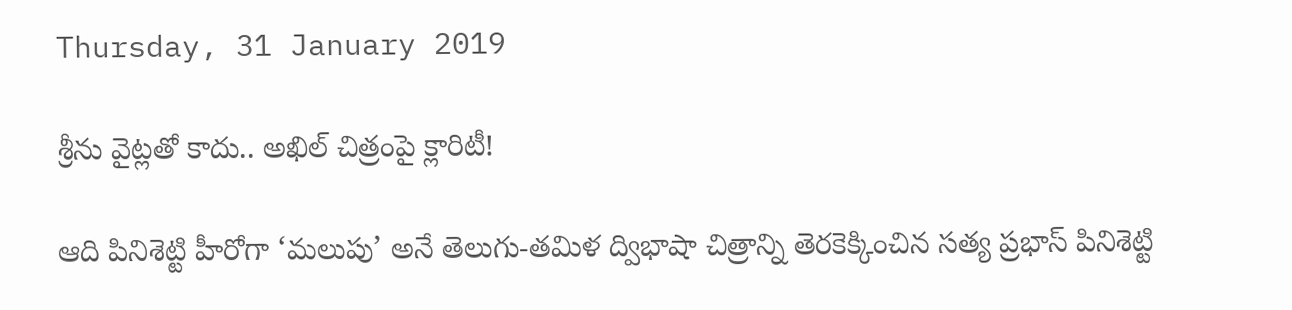Thursday, 31 January 2019

శ్రీను వైట్లతో కాదు.. అఖిల్ చిత్రంపై క్లారిటీ!

ఆది పినిశెట్టి హీరోగా ‘మలుపు’ అనే తెలుగు-తమిళ ద్విభాషా చిత్రాన్ని తెరకెక్కించిన సత్య ప్రభాస్ పినిశెట్టి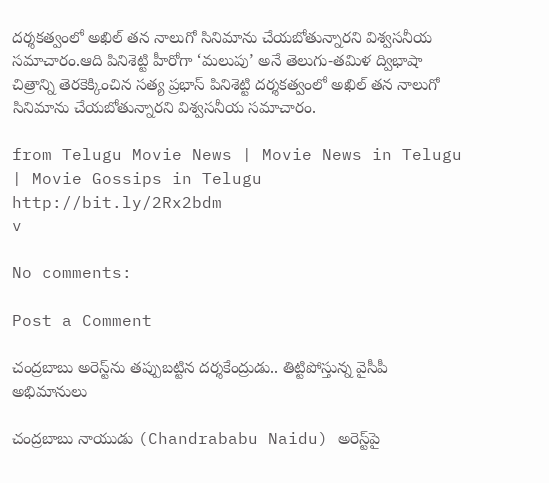దర్శకత్వంలో అఖిల్ తన నాలుగో సినిమాను చేయబోతున్నారని విశ్వసనీయ సమాచారం.ఆది పినిశెట్టి హీరోగా ‘మలుపు’ అనే తెలుగు-తమిళ ద్విభాషా చిత్రాన్ని తెరకెక్కించిన సత్య ప్రభాస్ పినిశెట్టి దర్శకత్వంలో అఖిల్ తన నాలుగో సినిమాను చేయబోతున్నారని విశ్వసనీయ సమాచారం.

from Telugu Movie News | Movie News in Telugu | Movie Gossips in Telugu http://bit.ly/2Rx2bdm
v

No comments:

Post a Comment

చంద్రబాబు అరెస్ట్‌ను తప్పుబట్టిన దర్శకేంద్రుడు.. తిట్టిపోస్తున్న వైసీపీ అభిమానులు

చంద్రబాబు నాయుడు (Chandrababu Naidu) అరెస్ట్‌పై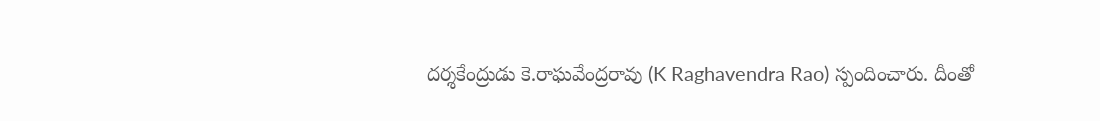దర్శకేంద్రుడు కె.రాఘవేంద్రరావు (K Raghavendra Rao) స్పందించారు. దీంతో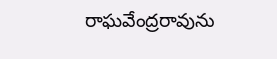రాఘవేంద్రరావును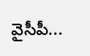వైసీపీ...